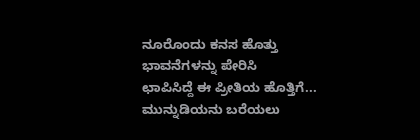ನೂರೊಂದು ಕನಸ ಹೊತ್ತು
ಭಾವನೆಗಳನ್ನು ಪೇರಿಸಿ
ಛಾಪಿಸಿದ್ದೆ ಈ ಪ್ರೀತಿಯ ಹೊತ್ತಿಗೆ...
ಮುನ್ನುಡಿಯನು ಬರೆಯಲು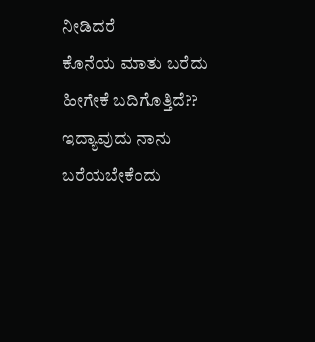ನೀಡಿದರೆ
ಕೊನೆಯ ಮಾತು ಬರೆದು
ಹೀಗೇಕೆ ಬದಿಗೊತ್ತಿದೆ??
ಇದ್ಯಾವುದು ನಾನು ಬರೆಯಬೇಕೆಂದು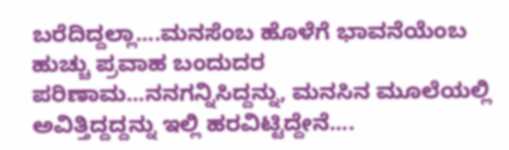ಬರೆದಿದ್ದಲ್ಲಾ....ಮನಸೆಂಬ ಹೊಳೆಗೆ ಭಾವನೆಯೆಂಬ ಹುಚ್ಚು ಪ್ರವಾಹ ಬಂದುದರ ಪರಿಣಾಮ...ನನಗನ್ನಿಸಿದ್ದನ್ನು, ಮನಸಿನ ಮೂಲೆಯಲ್ಲಿ ಅವಿತ್ತಿದ್ದದ್ದನ್ನು ಇಲ್ಲಿ ಹರವಿಟ್ಟಿದ್ದೇನೆ....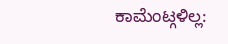ಕಾಮೆಂಟ್ಗಳಿಲ್ಲ: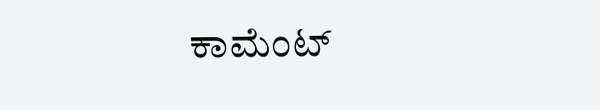ಕಾಮೆಂಟ್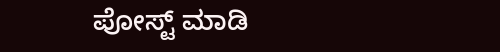ಪೋಸ್ಟ್ ಮಾಡಿ